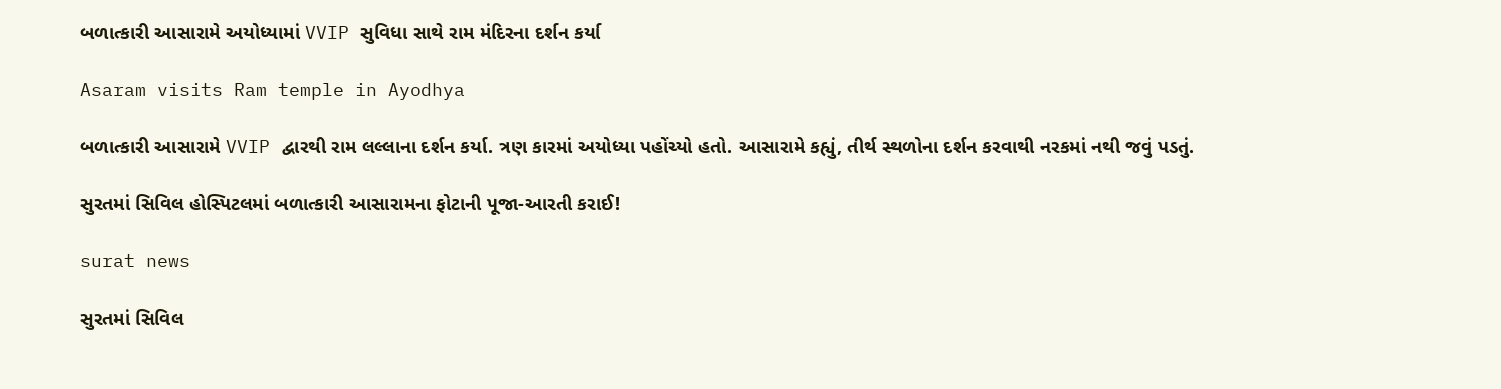બળાત્કારી આસારામે અયોધ્યામાં VVIP સુવિધા સાથે રામ મંદિરના દર્શન કર્યા

Asaram visits Ram temple in Ayodhya

બળાત્કારી આસારામે VVIP દ્વારથી રામ લલ્લાના દર્શન કર્યા. ત્રણ કારમાં અયોધ્યા પહોંચ્યો હતો. આસારામે કહ્યું, તીર્થ સ્થળોના દર્શન કરવાથી નરકમાં નથી જવું પડતું.

સુરતમાં સિવિલ હોસ્પિટલમાં બળાત્કારી આસારામના ફોટાની પૂજા-આરતી કરાઈ!

surat news

સુરતમાં સિવિલ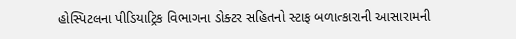હોસ્પિટલના પીડિયાટ્રિક વિભાગના ડોક્ટર સહિતનો સ્ટાફ બળાત્કારાની આસારામની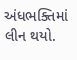અંધભક્તિમાં લીન થયો.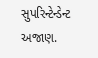સુપરિન્ટેન્ડેન્ટ અજાણ.